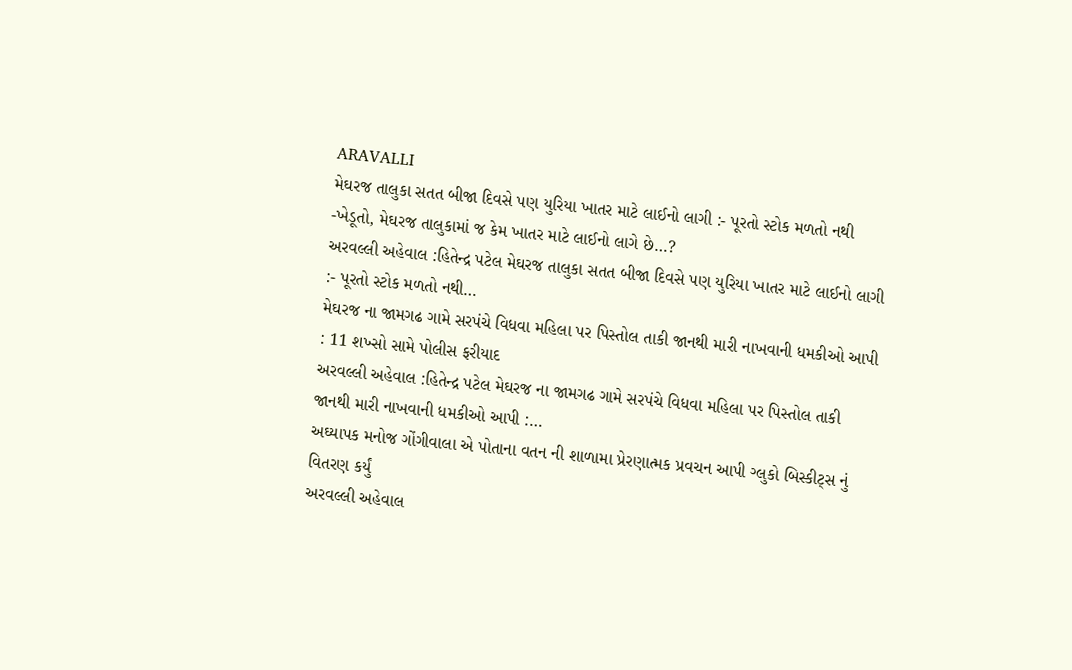ARAVALLI
મેઘરજ તાલુકા સતત બીજા દિવસે પણ યુરિયા ખાતર માટે લાઈનો લાગી :- પૂરતો સ્ટોક મળતો નથી -ખેડૂતો, મેઘરજ તાલુકામાં જ કેમ ખાતર માટે લાઈનો લાગે છે…?
અરવલ્લી અહેવાલ :હિતેન્દ્ર પટેલ મેઘરજ તાલુકા સતત બીજા દિવસે પણ યુરિયા ખાતર માટે લાઈનો લાગી :- પૂરતો સ્ટોક મળતો નથી…
મેઘરજ ના જામગઢ ગામે સરપંચે વિધવા મહિલા પર પિસ્તોલ તાકી જાનથી મારી નાખવાની ધમકીઓ આપી : 11 શખ્સો સામે પોલીસ ફરીયાદ
અરવલ્લી અહેવાલ :હિતેન્દ્ર પટેલ મેઘરજ ના જામગઢ ગામે સરપંચે વિધવા મહિલા પર પિસ્તોલ તાકી જાનથી મારી નાખવાની ધમકીઓ આપી :…
અઘ્યાપક મનોજ ગોંગીવાલા એ પોતાના વતન ની શાળામા પ્રેરણાત્મક પ્રવચન આપી ગ્લુકો બિસ્કીટ્સ નું વિતરણ કર્યું
અરવલ્લી અહેવાલ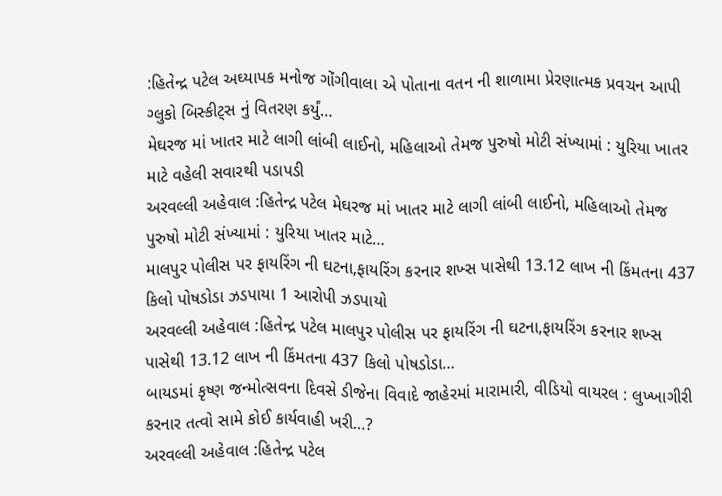:હિતેન્દ્ર પટેલ અઘ્યાપક મનોજ ગોંગીવાલા એ પોતાના વતન ની શાળામા પ્રેરણાત્મક પ્રવચન આપી ગ્લુકો બિસ્કીટ્સ નું વિતરણ કર્યું…
મેઘરજ માં ખાતર માટે લાગી લાંબી લાઈનો, મહિલાઓ તેમજ પુરુષો મોટી સંખ્યામાં : યુરિયા ખાતર માટે વહેલી સવારથી પડાપડી
અરવલ્લી અહેવાલ :હિતેન્દ્ર પટેલ મેઘરજ માં ખાતર માટે લાગી લાંબી લાઈનો, મહિલાઓ તેમજ પુરુષો મોટી સંખ્યામાં : યુરિયા ખાતર માટે…
માલપુર પોલીસ પર ફાયરિંગ ની ઘટના,ફાયરિંગ કરનાર શખ્સ પાસેથી 13.12 લાખ ની કિંમતના 437 કિલો પોષડોડા ઝડપાયા 1 આરોપી ઝડપાયો
અરવલ્લી અહેવાલ :હિતેન્દ્ર પટેલ માલપુર પોલીસ પર ફાયરિંગ ની ઘટના,ફાયરિંગ કરનાર શખ્સ પાસેથી 13.12 લાખ ની કિંમતના 437 કિલો પોષડોડા…
બાયડમાં કૃષ્ણ જન્મોત્સવના દિવસે ડીજેના વિવાદે જાહેરમાં મારામારી, વીડિયો વાયરલ : લુખ્ખાગીરી કરનાર તત્વો સામે કોઈ કાર્યવાહી ખરી…?
અરવલ્લી અહેવાલ :હિતેન્દ્ર પટેલ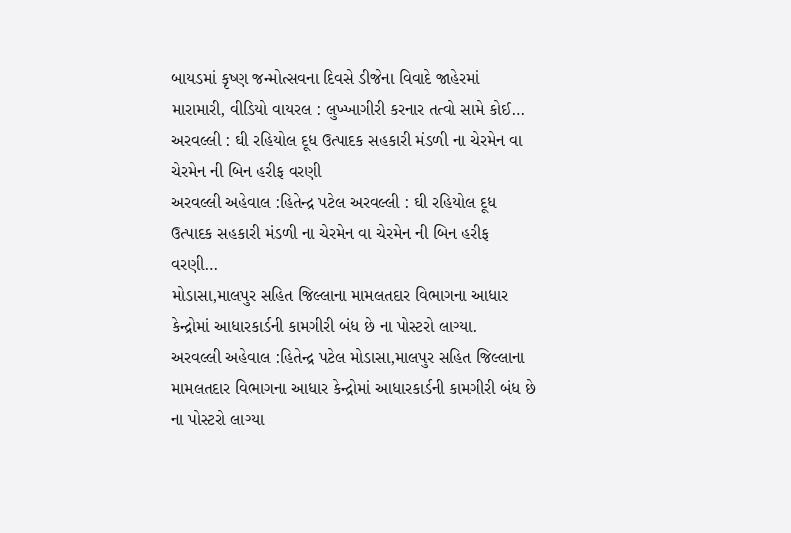બાયડમાં કૃષ્ણ જન્મોત્સવના દિવસે ડીજેના વિવાદે જાહેરમાં મારામારી, વીડિયો વાયરલ : લુખ્ખાગીરી કરનાર તત્વો સામે કોઈ…
અરવલ્લી : ઘી રહિયોલ દૂધ ઉત્પાદક સહકારી મંડળી ના ચેરમેન વા ચેરમેન ની બિન હરીફ વરણી
અરવલ્લી અહેવાલ :હિતેન્દ્ર પટેલ અરવલ્લી : ઘી રહિયોલ દૂધ ઉત્પાદક સહકારી મંડળી ના ચેરમેન વા ચેરમેન ની બિન હરીફ વરણી…
મોડાસા,માલપુર સહિત જિલ્લાના મામલતદાર વિભાગના આધાર કેન્દ્રોમાં આધારકાર્ડની કામગીરી બંધ છે ના પોસ્ટરો લાગ્યા.
અરવલ્લી અહેવાલ :હિતેન્દ્ર પટેલ મોડાસા,માલપુર સહિત જિલ્લાના મામલતદાર વિભાગના આધાર કેન્દ્રોમાં આધારકાર્ડની કામગીરી બંધ છે ના પોસ્ટરો લાગ્યા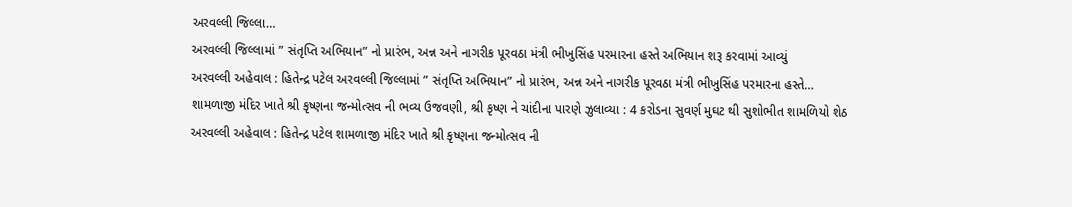અરવલ્લી જિલ્લા…
અરવલ્લી જિલ્લામાં ” સંતૃપ્તિ અભિયાન” નો પ્રારંભ, અન્ન અને નાગરીક પૂરવઠા મંત્રી ભીખુસિંહ પરમારના હસ્તે અભિયાન શરૂ કરવામાં આવ્યું
અરવલ્લી અહેવાલ : હિતેન્દ્ર પટેલ અરવલ્લી જિલ્લામાં ” સંતૃપ્તિ અભિયાન” નો પ્રારંભ, અન્ન અને નાગરીક પૂરવઠા મંત્રી ભીખુસિંહ પરમારના હસ્તે…
શામળાજી મંદિર ખાતે શ્રી કૃષ્ણના જન્મોત્સવ ની ભવ્ય ઉજવણી, શ્રી કૃષ્ણ ને ચાંદીના પારણે ઝુલાવ્યા : 4 કરોડના સુવર્ણ મુઘટ થી સુશોભીત શામળિયો શેઠ
અરવલ્લી અહેવાલ : હિતેન્દ્ર પટેલ શામળાજી મંદિર ખાતે શ્રી કૃષ્ણના જન્મોત્સવ ની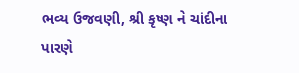ભવ્ય ઉજવણી, શ્રી કૃષ્ણ ને ચાંદીના પારણે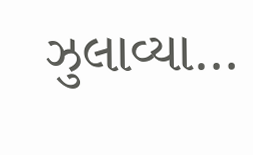ઝુલાવ્યા…